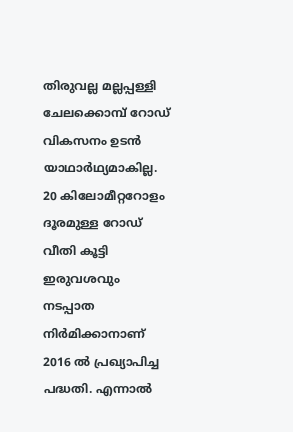തിരുവല്ല മല്ലപ്പള്ളി ചേലക്കൊമ്പ് റോഡ് വികസനം ഉടൻ യാഥാർഥ്യമാകില്ല. 20 കിലോമീറ്ററോളം ദൂരമുള്ള റോഡ് വീതി കൂട്ടി ഇരുവശവും നടപ്പാത നിർമിക്കാനാണ് 2016 ൽ പ്രഖ്യാപിച്ച പദ്ധതി. എന്നാൽ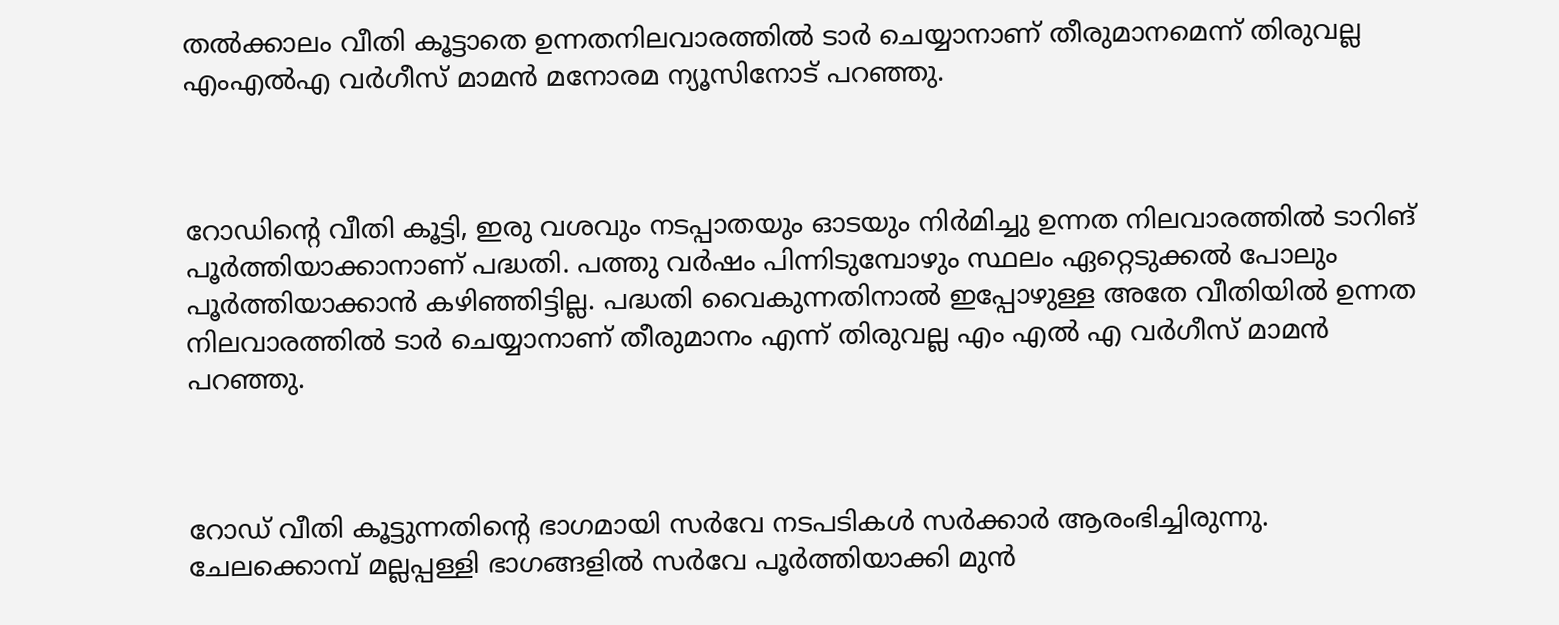തൽക്കാലം വീതി കൂട്ടാതെ ഉന്നതനിലവാരത്തിൽ ടാർ ചെയ്യാനാണ് തീരുമാനമെന്ന് തിരുവല്ല എംഎൽഎ വർഗീസ് മാമൻ മനോരമ ന്യൂസിനോട് പറഞ്ഞു.



റോഡിന്‍റെ വീതി കൂട്ടി, ഇരു വശവും നടപ്പാതയും ഓടയും നിർമിച്ചു ഉന്നത നിലവാരത്തിൽ ടാറിങ് പൂർത്തിയാക്കാനാണ് പദ്ധതി. പത്തു വർഷം പിന്നിടുമ്പോഴും സ്ഥലം ഏറ്റെടുക്കൽ പോലും പൂർത്തിയാക്കാൻ കഴിഞ്ഞിട്ടില്ല. പദ്ധതി വൈകുന്നതിനാൽ ഇപ്പോഴുള്ള അതേ വീതിയിൽ ഉന്നത നിലവാരത്തിൽ ടാർ ചെയ്യാനാണ് തീരുമാനം എന്ന് തിരുവല്ല എം എൽ എ വർഗീസ് മാമൻ പറഞ്ഞു.



റോഡ് വീതി കൂട്ടുന്നതിന്റെ ഭാഗമായി സർവേ നടപടികൾ സർക്കാർ ആരംഭിച്ചിരുന്നു. ചേലക്കൊമ്പ് മല്ലപ്പള്ളി ഭാഗങ്ങളിൽ സർവേ പൂർത്തിയാക്കി മുൻ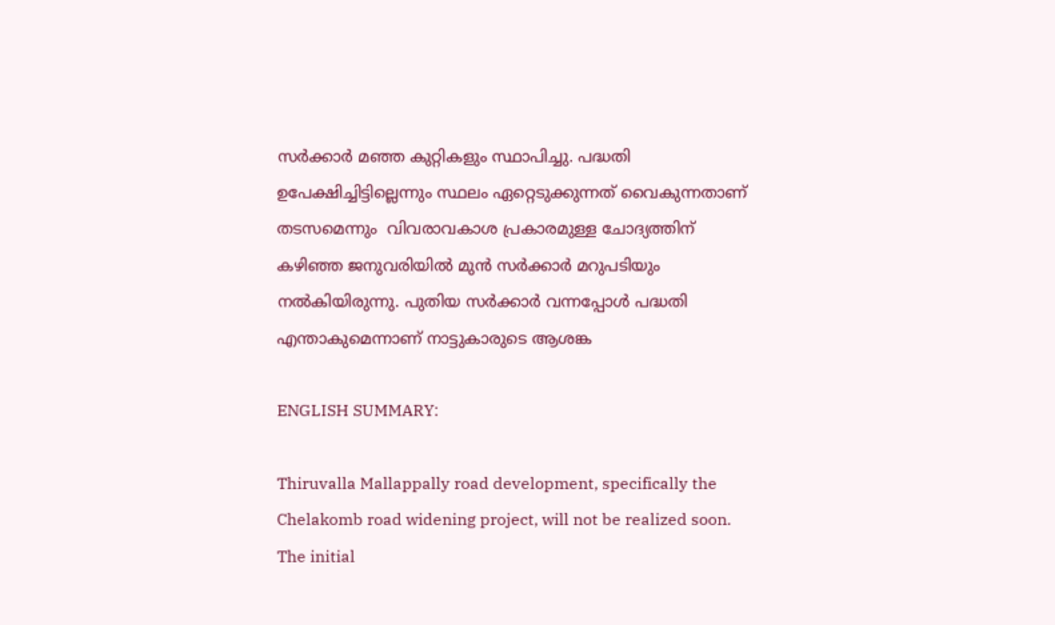സർക്കാർ മഞ്ഞ കുറ്റികളും സ്ഥാപിച്ചു. പദ്ധതി ഉപേക്ഷിച്ചിട്ടില്ലെന്നും സ്ഥലം ഏറ്റെടുക്കുന്നത് വൈകുന്നതാണ് തടസമെന്നും  വിവരാവകാശ പ്രകാരമുള്ള ചോദ്യത്തിന് കഴിഞ്ഞ ജനുവരിയിൽ മുൻ സർക്കാർ മറുപടിയും നൽകിയിരുന്നു. പുതിയ സർക്കാർ വന്നപ്പോള്‍ പദ്ധതി എന്താകുമെന്നാണ് നാട്ടുകാരുടെ ആശങ്ക

ENGLISH SUMMARY:

Thiruvalla Mallappally road development, specifically the Chelakomb road widening project, will not be realized soon. The initial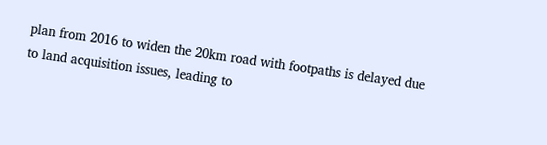plan from 2016 to widen the 20km road with footpaths is delayed due to land acquisition issues, leading to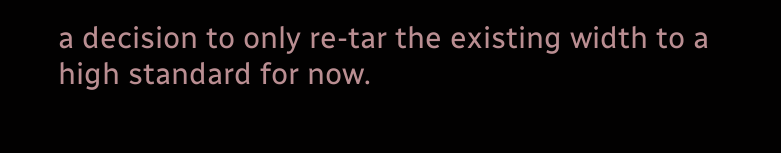a decision to only re-tar the existing width to a high standard for now.